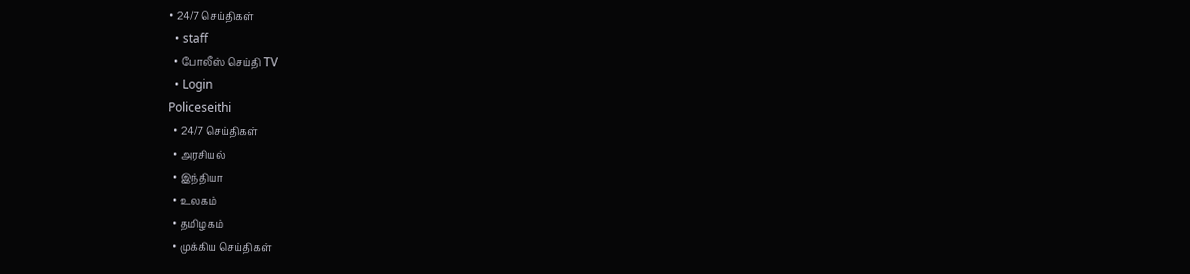• 24/7 செய்திகள்
  • staff
  • போலீஸ் செய்தி TV
  • Login
Policeseithi
  • 24/7 செய்திகள்
  • அரசியல்
  • இந்தியா
  • உலகம்
  • தமிழகம்
  • முக்கிய செய்திகள்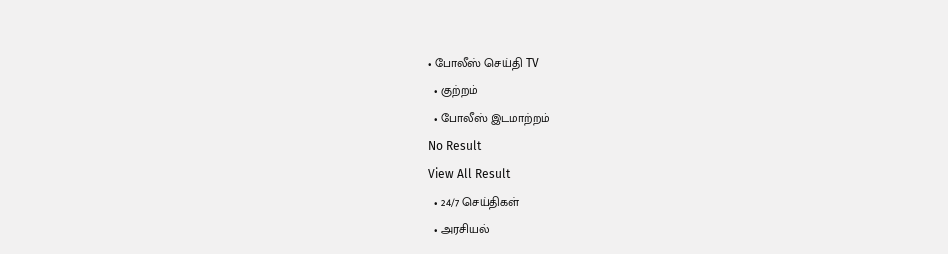• போலீஸ் செய்தி TV
  • குற்றம்
  • போலீஸ் இடமாற்றம்
No Result
View All Result
  • 24/7 செய்திகள்
  • அரசியல்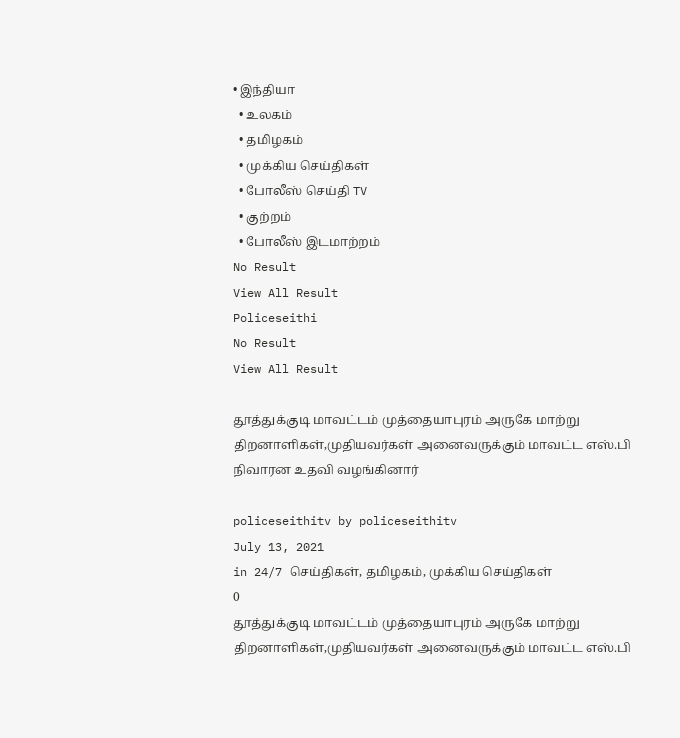• இந்தியா
  • உலகம்
  • தமிழகம்
  • முக்கிய செய்திகள்
  • போலீஸ் செய்தி TV
  • குற்றம்
  • போலீஸ் இடமாற்றம்
No Result
View All Result
Policeseithi
No Result
View All Result

தூத்துக்குடி மாவட்டம் முத்தையாபுரம் அருகே மாற்று திறனாளிகள்,முதியவர்கள் அனைவருக்கும்‌‌‌ மாவட்ட எஸ்.பி நிவாரன உதவி வழங்‌‌‌கினார்‌‌‌

policeseithitv by policeseithitv
July 13, 2021
in 24/7 செய்திகள், தமிழகம், முக்கிய செய்திகள்
0
தூத்துக்குடி மாவட்டம் முத்தையாபுரம் அருகே மாற்று திறனாளிகள்,முதியவர்கள் அனைவருக்கும்‌‌‌ மாவட்ட எஸ்.பி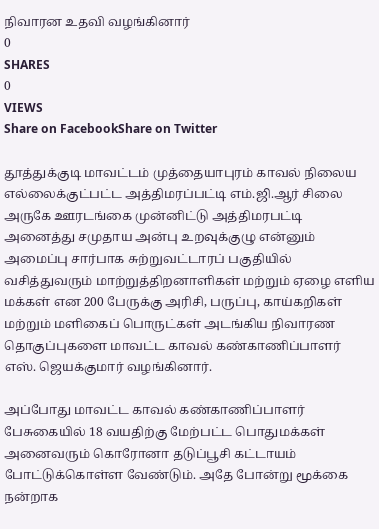நிவாரன உதவி வழங்‌‌‌கினார்‌‌‌
0
SHARES
0
VIEWS
Share on FacebookShare on Twitter

தூத்துக்குடி மாவட்டம் முத்தையாபுரம் காவல் நிலைய எல்லைக்குட்பட்ட அத்திமரப்பட்டி எம்.ஜி.ஆர் சிலை அருகே ஊரடங்கை முன்னிட்டு அத்திமரபட்டி அனைத்து சமுதாய அன்பு உறவுக்குழு என்னும் அமைப்பு சார்பாக சுற்றுவட்டாரப் பகுதியில் வசித்துவரும் மாற்றுத்திறனாளிகள் மற்றும் ஏழை எளிய மக்கள் என 200 பேருக்கு அரிசி, பருப்பு, காய்கறிகள் மற்றும் மளிகைப் பொருட்கள் அடங்கிய நிவாரண தொகுப்புகளை மாவட்ட காவல் கண்காணிப்பாளர் எஸ். ஜெயக்குமார் வழங்கினார்.

அப்போது மாவட்ட காவல் கண்காணிப்பாளர் பேசுகையில் 18 வயதிற்கு மேற்பட்ட பொதுமக்கள் அனைவரும் கொரோனா தடுப்பூசி கட்டாயம் போட்டுக்கொள்ள வேண்டும். அதே போன்று மூக்கை நன்றாக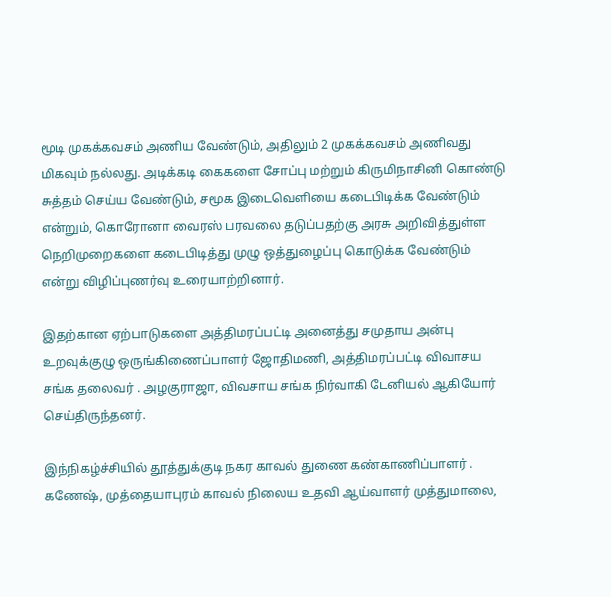மூடி முகக்கவசம் அணிய வேண்டும், அதிலும் 2 முகக்கவசம் அணிவது மிகவும் நல்லது. அடிக்கடி கைகளை சோப்பு மற்றும் கிருமிநாசினி கொண்டு சுத்தம் செய்ய வேண்டும், சமூக இடைவெளியை கடைபிடிக்க வேண்டும் என்றும், கொரோனா வைரஸ் பரவலை தடுப்பதற்கு அரசு அறிவித்துள்ள நெறிமுறைகளை கடைபிடித்து முழு ஒத்துழைப்பு கொடுக்க வேண்டும் என்று விழிப்புணர்வு உரையாற்றினார்.

இதற்கான ஏற்பாடுகளை அத்திமரப்பட்டி அனைத்து சமுதாய அன்பு உறவுக்குழு ஒருங்கிணைப்பாளர் ஜோதிமணி, அத்திமரப்பட்டி விவாசய சங்க தலைவர் . அழகுராஜா, விவசாய சங்க நிர்வாகி டேனியல் ஆகியோர் செய்திருந்தனர்.

இந்நிகழ்ச்சியில் தூத்துக்குடி நகர காவல் துணை கண்காணிப்பாளர் . கணேஷ், முத்தையாபுரம் காவல் நிலைய உதவி ஆய்வாளர் முத்துமாலை,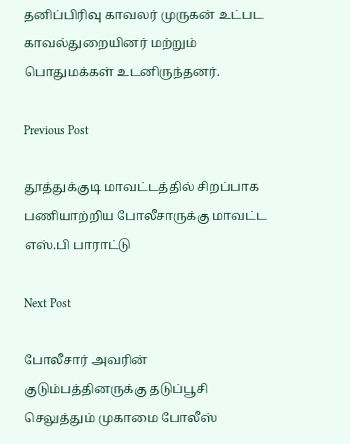தனிப்பிரிவு காவலர் முருகன் உட்பட காவல்துறையினர் மற்றும் பொதுமக்கள் உடனிருந்தனர்.

Previous Post

தூத்துக்குடி மாவட்டத்தில் சிறப்பாக பணியாற்றிய போலீசாருக்கு மாவட்ட எஸ்.பி பாராட்டு

Next Post

போலீசார் அவரின் குடும்பத்தினருக்கு தடுப்பூசி செலுத்‌‌‌தும்‌‌‌ முகாமை போலீஸ்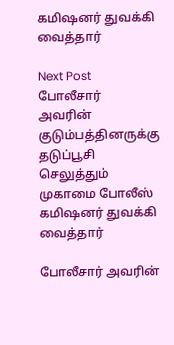கமிஷனர் துவக்கி வைத்தார்

Next Post
போலீசார்  அவரின் குடும்பத்தினருக்கு தடுப்பூசி செலுத்‌‌‌தும்‌‌‌ முகாமை போலீஸ் கமிஷனர் துவக்கி வைத்தார்

போலீசார் அவரின்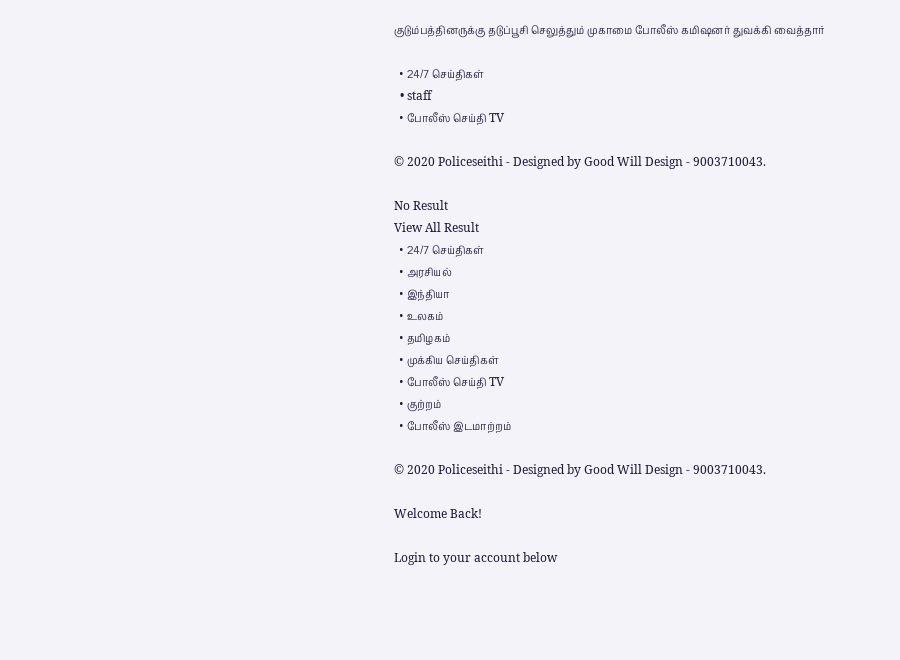குடும்பத்தினருக்கு தடுப்பூசி செலுத்‌‌‌தும்‌‌‌ முகாமை போலீஸ் கமிஷனர் துவக்கி வைத்தார்

  • 24/7 செய்திகள்
  • staff
  • போலீஸ் செய்தி TV

© 2020 Policeseithi - Designed by Good Will Design - 9003710043.

No Result
View All Result
  • 24/7 செய்திகள்
  • அரசியல்
  • இந்தியா
  • உலகம்
  • தமிழகம்
  • முக்கிய செய்திகள்
  • போலீஸ் செய்தி TV
  • குற்றம்
  • போலீஸ் இடமாற்றம்

© 2020 Policeseithi - Designed by Good Will Design - 9003710043.

Welcome Back!

Login to your account below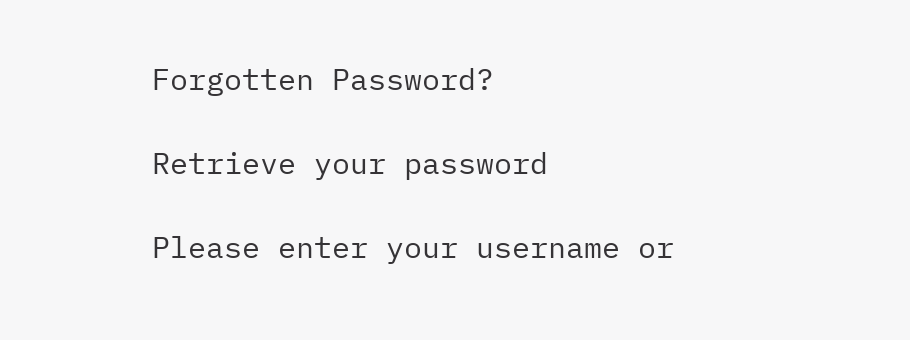Forgotten Password?

Retrieve your password

Please enter your username or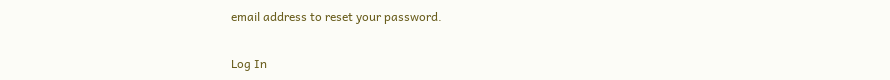email address to reset your password.

Log In